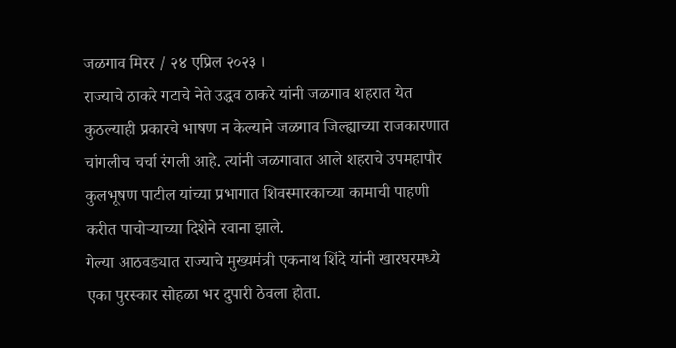जळगाव मिरर / २४ एप्रिल २०२३ ।
राज्याचे ठाकरे गटाचे नेते उद्धव ठाकरे यांनी जळगाव शहरात येत कुठल्याही प्रकारचे भाषण न केल्याने जळगाव जिल्ह्याच्या राजकारणात चांगलीच चर्चा रंगली आहे. त्यांनी जळगावात आले शहराचे उपमहापौर कुलभूषण पाटील यांच्या प्रभागात शिवस्मारकाच्या कामाची पाहणी करीत पाचोऱ्याच्या दिशेने रवाना झाले.
गेल्या आठवड्यात राज्याचे मुख्यमंत्री एकनाथ शिंदे यांनी खारघरमध्ये एका पुरस्कार सोहळा भर दुपारी ठेवला होता.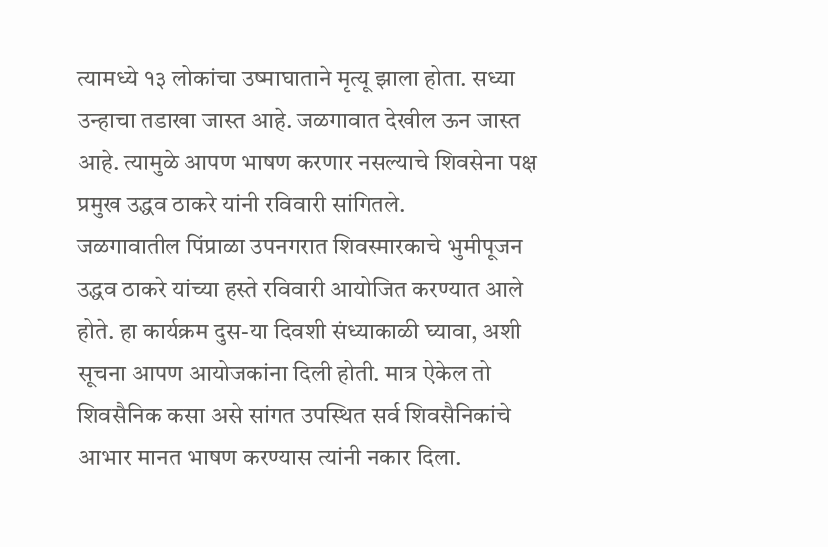त्यामध्ये १३ लोकांचा उष्माघाताने मृत्यू झाला होता. सध्या उन्हाचा तडाखा जास्त आहे. जळगावात देखील ऊन जास्त आहे. त्यामुळे आपण भाषण करणार नसल्याचे शिवसेना पक्ष प्रमुख उद्धव ठाकरे यांनी रविवारी सांगितले.
जळगावातील पिंप्राळा उपनगरात शिवस्मारकाचे भुमीपूजन उद्धव ठाकरे यांच्या हस्ते रविवारी आयोजित करण्यात आले होते. हा कार्यक्रम दुस-या दिवशी संध्याकाळी घ्यावा, अशी सूचना आपण आयोजकांना दिली होती. मात्र ऐकेल तो शिवसैनिक कसा असे सांगत उपस्थित सर्व शिवसैनिकांचे आभार मानत भाषण करण्यास त्यांनी नकार दिला.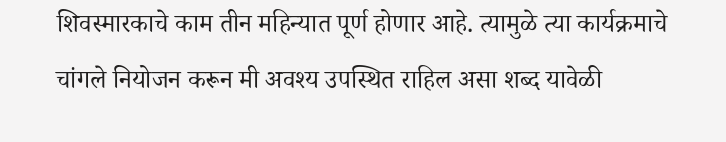शिवस्मारकाचे काम तीन महिन्यात पूर्ण होणार आहे. त्यामुळे त्या कार्यक्रमाचे चांगले नियोजन करून मी अवश्य उपस्थित राहिल असा शब्द यावेळी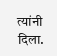त्यांनी दिला.